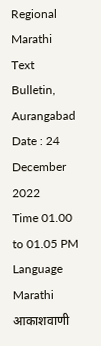Regional Marathi Text Bulletin,
Aurangabad
Date : 24 December 2022
Time 01.00 to 01.05 PM
Language Marathi
आकाशवाणी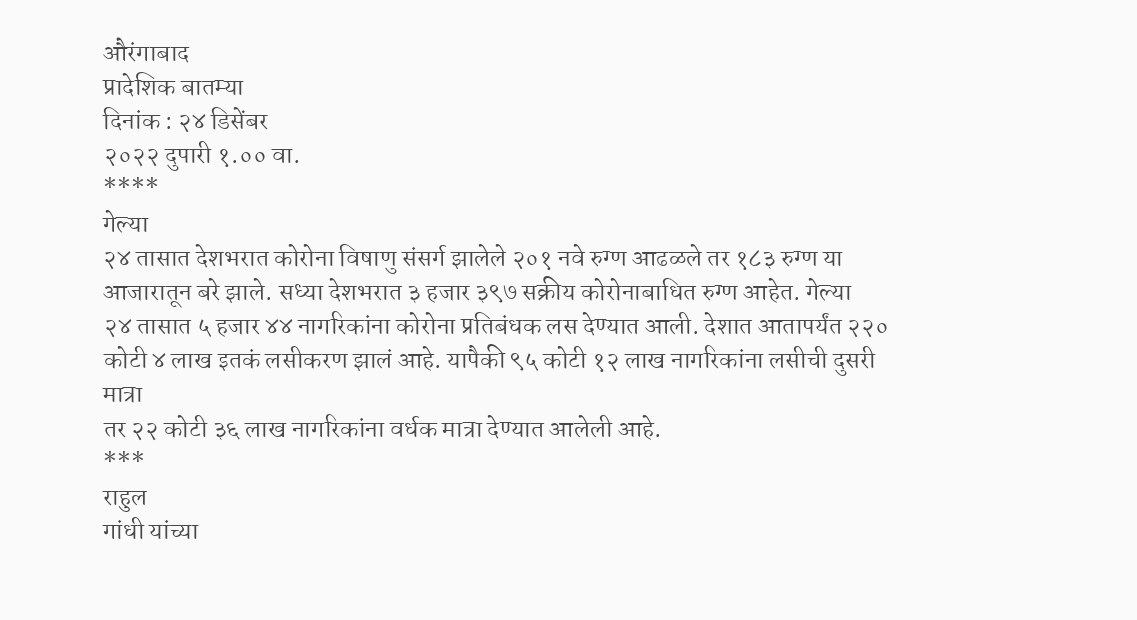औरंगाबाद
प्रादेशिक बातम्या
दिनांक : २४ डिसेंबर
२०२२ दुपारी १.०० वा.
****
गेल्या
२४ तासात देशभरात कोरोना विषाणु संसर्ग झालेले २०१ नवे रुग्ण आढळले तर १८३ रुग्ण या
आजारातून बरे झाले. सध्या देशभरात ३ हजार ३९७ सक्रीय कोरोनाबाधित रुग्ण आहेत. गेल्या
२४ तासात ५ हजार ४४ नागरिकांना कोरोना प्रतिबंधक लस देण्यात आली. देशात आतापर्यंत २२०
कोटी ४ लाख इतकं लसीकरण झालं आहे. यापैकी ९५ कोटी १२ लाख नागरिकांना लसीची दुसरी मात्रा
तर २२ कोटी ३६ लाख नागरिकांना वर्धक मात्रा देण्यात आलेली आहे.
***
राहुल
गांधी यांच्या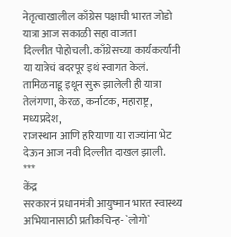नेतृत्वाखालील काँग्रेस पक्षाची भारत जोडो यात्रा आज सकाळी सहा वाजता
दिल्लीत पोहोचली. काँग्रेसच्या कार्यकर्त्यांनी या यात्रेचं बदरपूर इथं स्वागत केलं.
तामिळनाडू इथून सुरू झालेली ही यात्रा तेलंगणा, केरळ, कर्नाटक, महाराष्ट्र, मध्यप्रदेश,
राजस्थान आणि हरियाणा या राज्यांना भेट देऊन आज नवी दिल्लीत दाखल झाली.
***
केंद्र
सरकारनं प्रधानमंत्री आयुष्मान भारत स्वास्थ्य अभियानासाठी प्रतीकचिन्ह- `लोगो`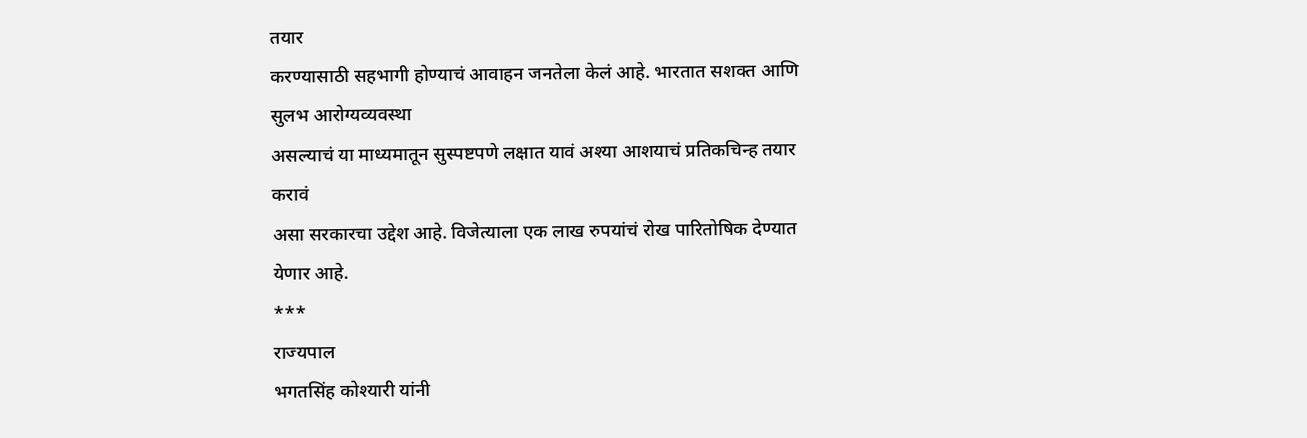तयार
करण्यासाठी सहभागी होण्याचं आवाहन जनतेला केलं आहे. भारतात सशक्त आणि सुलभ आरोग्यव्यवस्था
असल्याचं या माध्यमातून सुस्पष्टपणे लक्षात यावं अश्या आशयाचं प्रतिकचिन्ह तयार करावं
असा सरकारचा उद्देश आहे. विजेत्याला एक लाख रुपयांचं रोख पारितोषिक देण्यात येणार आहे.
***
राज्यपाल
भगतसिंह कोश्यारी यांनी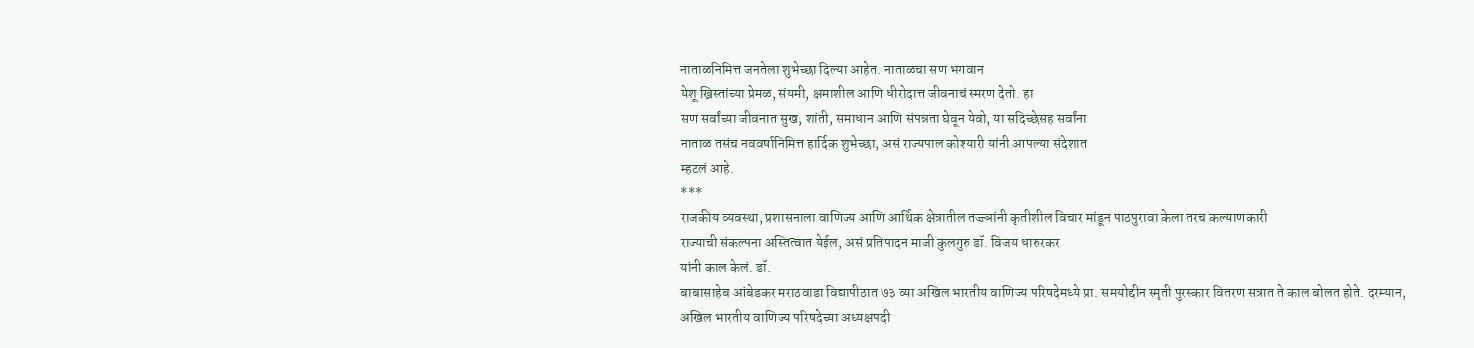नाताळनिमित्त जनतेला शुभेच्छा दिल्या आहेत. नाताळचा सण भगवान
येशू ख्रिस्तांच्या प्रेमळ, संयमी, क्षमाशील आणि धीरोदात्त जीवनाचं स्मरण देतो. हा
सण सर्वांच्या जीवनात सुख, शांती, समाधान आणि संपन्नता घेवून येवो, या सदिच्छेसह सर्वांना
नाताळ तसंच नववर्षानिमित्त हार्दिक शुभेच्छा, असं राज्यपाल कोश्यारी यांनी आपल्या संदेशात
म्हटलं आहे.
***
राजकीय व्यवस्था, प्रशासनाला वाणिज्य आणि आर्थिक क्षेत्रातील तज्ज्ञांनी कृतीशील विचार मांडून पाठपुरावा केला तरच कल्याणकारी
राज्याची संकल्पना अस्तित्वात येईल, असं प्रतिपादन माजी कुलगुरु डॉ. विजय धारुरकर
यांनी काल केलं. डॉ.
बाबासाहेब आंबेडकर मराठवाडा विद्यापीठात ७३ व्या अखिल भारतीय वाणिज्य परिषदेमध्ये प्रा. समयोद्दीन स्मृती पुरस्कार वितरण सत्रात ते काल बोलत होते. दरम्यान,
अखिल भारतीय वाणिज्य परिषदेच्या अध्यक्षपदी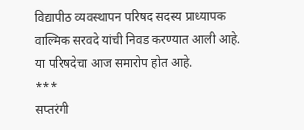विद्यापीठ व्यवस्थापन परिषद सदस्य प्राध्यापक
वाल्मिक सरवदे यांची निवड करण्यात आली आहे. या परिषदेचा आज समारोप होत आहे.
***
सप्तरंगी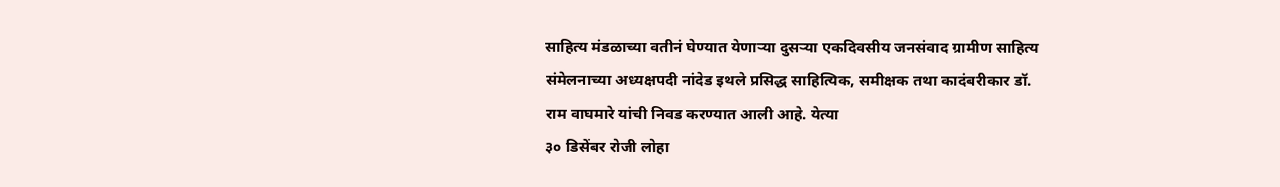साहित्य मंडळाच्या वतीनं घेण्यात येणाऱ्या दुसऱ्या एकदिवसीय जनसंवाद ग्रामीण साहित्य
संमेलनाच्या अध्यक्षपदी नांदेड इथले प्रसिद्ध साहित्यिक, समीक्षक तथा कादंबरीकार डॉ.
राम वाघमारे यांची निवड करण्यात आली आहे. येत्या
३० डिसेंबर रोजी लोहा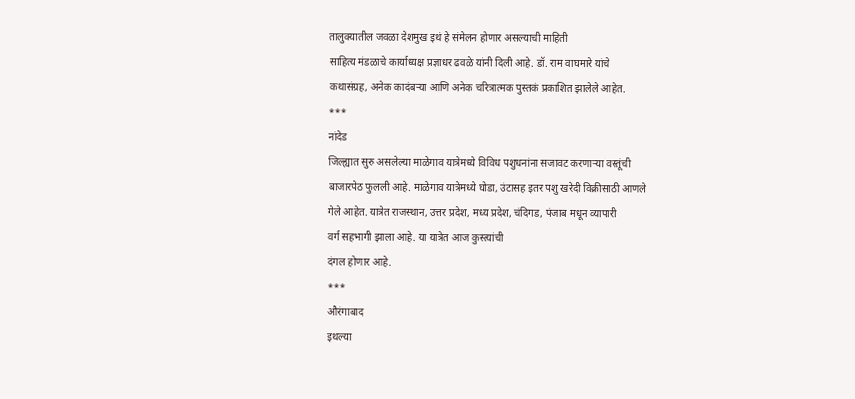तालुक्यातील जवळा देशमुख इथं हे संमेलन होणार असल्याची माहिती
साहित्य मंडळाचे कार्याध्यक्ष प्रज्ञाधर ढवळे यांनी दिली आहे. डॉ. राम वाघमारे यांचे
कथासंग्रह, अनेक कादंबऱ्या आणि अनेक चरित्रात्मक पुस्तकं प्रकाशित झालेले आहेत.
***
नांदेड
जिल्ह्यात सुरु असलेल्या माळेगाव यात्रेमध्ये विविध पशुधनांना सजावट करणाऱ्या वस्तूंची
बाजारपेठ फुलली आहे. माळेगाव यात्रेमध्ये घोडा, उंटासह इतर पशु खरेदी विक्रीसाठी आणले
गेले आहेत. यात्रेत राजस्थान, उत्तर प्रदेश, मध्य प्रदेश, चंदिगड, पंजाब मधून व्यापारी
वर्ग सहभागी झाला आहे. या यात्रेत आज कुस्त्यांची
दंगल होणार आहे.
***
औरंगाबाद
इथल्या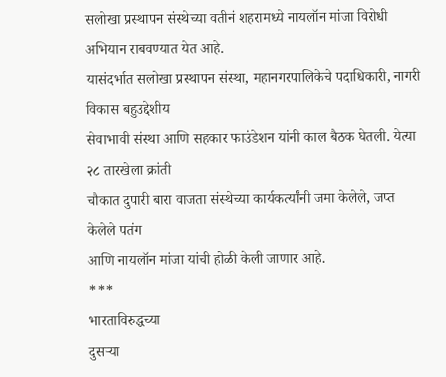सलोखा प्रस्थापन संस्थेच्या वतीनं शहरामध्ये नायलॉन मांजा विरोधी अभियान राबवण्यात येत आहे.
यासंदर्भात सलोखा प्रस्थापन संस्था, महानगरपालिकेचे पदाधिकारी, नागरी विकास बहुउद्देशीय
सेवाभावी संस्था आणि सहकार फाउंडेशन यांनी काल बैठक घेतली. येत्या २८ तारखेला क्रांती
चौकात दुपारी बारा वाजता संस्थेच्या कार्यकर्त्यांनी जमा केलेले, जप्त केलेले पतंग
आणि नायलॉन मांजा यांची होळी केली जाणार आहे.
***
भारताविरुद्धच्या
दुसऱ्या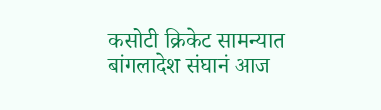कसोटी क्रिकेट सामन्यात बांगलादेश संघानं आज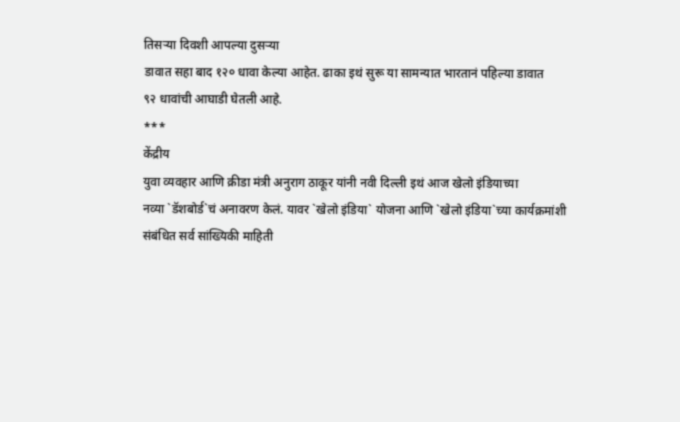तिसऱ्या दिवशी आपल्या दुसऱ्या
डावात सहा बाद १२० धावा केल्या आहेत. ढाका इथं सुरू या सामन्यात भारतानं पहिल्या डावात
९२ धावांची आघाडी घेतली आहे.
***
केंद्रीय
युवा व्यवहार आणि क्रीडा मंत्री अनुराग ठाकूर यांनी नवी दिल्ली इथं आज खेलो इंडियाच्या
नव्या `डॅशबोर्ड`चं अनावरण केलं. यावर `खेलो इंडिया` योजना आणि `खेलो इंडिया`च्या कार्यक्रमांशी
संबंधित सर्व सांख्यिकी माहिती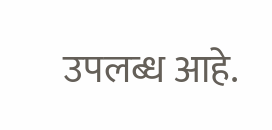उपलब्ध आहे.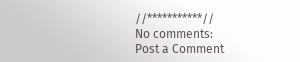//***********//
No comments:
Post a Comment